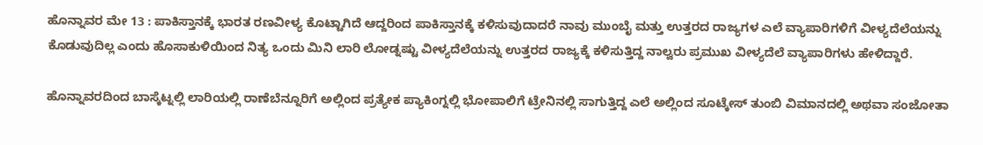ಹೊನ್ನಾವರ ಮೇ 13 : ಪಾಕಿಸ್ತಾನಕ್ಕೆ ಭಾರತ ರಣವೀಳ್ಯ ಕೊಟ್ಟಾಗಿದೆ ಆದ್ದರಿಂದ ಪಾಕಿಸ್ತಾನಕ್ಕೆ ಕಳಿಸುವುದಾದರೆ ನಾವು ಮುಂಬೈ ಮತ್ತು ಉತ್ತರದ ರಾಜ್ಯಗಳ ಎಲೆ ವ್ಯಾಪಾರಿಗಳಿಗೆ ವೀಳ್ಯದೆಲೆಯನ್ನು ಕೊಡುವುದಿಲ್ಲ ಎಂದು ಹೊಸಾಕುಳಿಯಿಂದ ನಿತ್ಯ ಒಂದು ಮಿನಿ ಲಾರಿ ಲೋಡ್ನಷ್ಟು ವೀಳ್ಯದೆಲೆಯನ್ನು ಉತ್ತರದ ರಾಜ್ಯಕ್ಕೆ ಕಳಿಸುತ್ತಿದ್ದ ನಾಲ್ವರು ಪ್ರಮುಖ ವೀಳ್ಯದೆಲೆ ವ್ಯಾಪಾರಿಗಳು ಹೇಳಿದ್ದಾರೆ.

ಹೊನ್ನಾವರದಿಂದ ಬಾಸ್ಕೆಟ್ನಲ್ಲಿ ಲಾರಿಯಲ್ಲಿ ರಾಣೆಬೆನ್ನೂರಿಗೆ ಅಲ್ಲಿಂದ ಪ್ರತ್ಯೇಕ ಪ್ಯಾಕಿಂಗ್ನಲ್ಲಿ ಭೋಪಾಲಿಗೆ ಟ್ರೇನಿನಲ್ಲಿ ಸಾಗುತ್ತಿದ್ದ ಎಲೆ ಅಲ್ಲಿಂದ ಸೂಟ್ಕೇಸ್ ತುಂಬಿ ವಿಮಾನದಲ್ಲಿ ಅಥವಾ ಸಂಜೋತಾ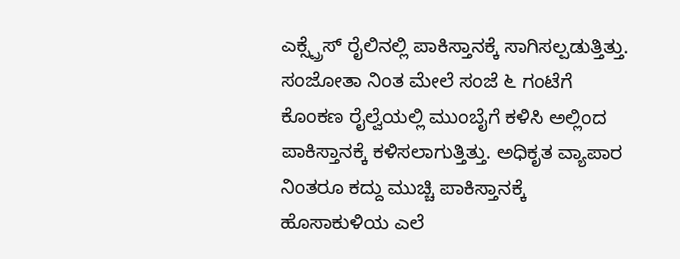ಎಕ್ಸ್ಪ್ರೆಸ್ ರೈಲಿನಲ್ಲಿ ಪಾಕಿಸ್ತಾನಕ್ಕೆ ಸಾಗಿಸಲ್ಪಡುತ್ತಿತ್ತು. ಸಂಜೋತಾ ನಿಂತ ಮೇಲೆ ಸಂಜೆ ೬ ಗಂಟೆಗೆ ಕೊಂಕಣ ರೈಲ್ವೆಯಲ್ಲಿ ಮುಂಬೈಗೆ ಕಳಿಸಿ ಅಲ್ಲಿಂದ ಪಾಕಿಸ್ತಾನಕ್ಕೆ ಕಳಿಸಲಾಗುತ್ತಿತ್ತು. ಅಧಿಕೃತ ವ್ಯಾಪಾರ ನಿಂತರೂ ಕದ್ದು ಮುಚ್ಚಿ ಪಾಕಿಸ್ತಾನಕ್ಕೆ ಹೊಸಾಕುಳಿಯ ಎಲೆ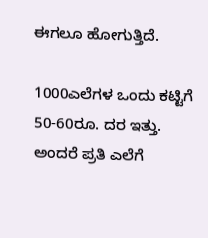ಈಗಲೂ ಹೋಗುತ್ತಿದೆ.

1000ಎಲೆಗಳ ಒಂದು ಕಟ್ಟಿಗೆ 50-60ರೂ. ದರ ಇತ್ತು. ಅಂದರೆ ಪ್ರತಿ ಎಲೆಗೆ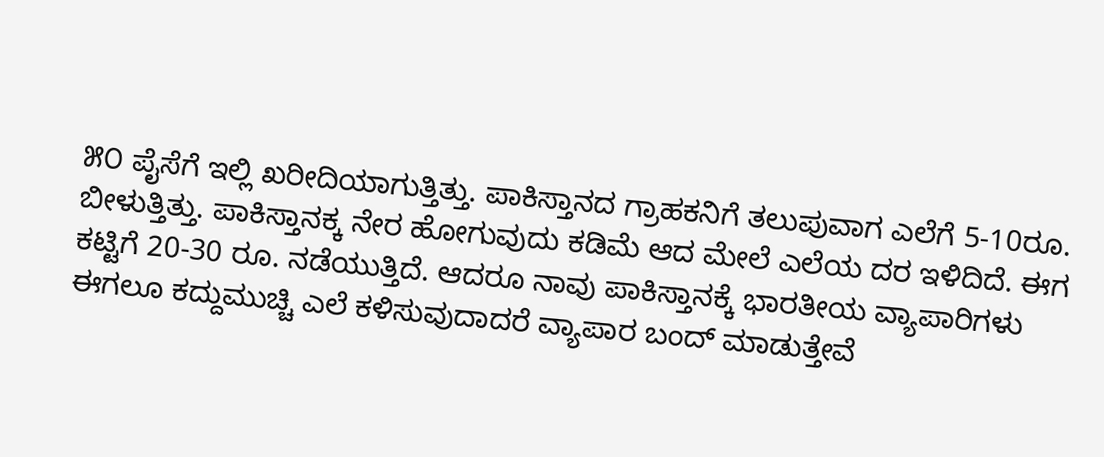೫೦ ಪೈಸೆಗೆ ಇಲ್ಲಿ ಖರೀದಿಯಾಗುತ್ತಿತ್ತು. ಪಾಕಿಸ್ತಾನದ ಗ್ರಾಹಕನಿಗೆ ತಲುಪುವಾಗ ಎಲೆಗೆ 5-10ರೂ. ಬೀಳುತ್ತಿತ್ತು. ಪಾಕಿಸ್ತಾನಕ್ಕ ನೇರ ಹೋಗುವುದು ಕಡಿಮೆ ಆದ ಮೇಲೆ ಎಲೆಯ ದರ ಇಳಿದಿದೆ. ಈಗ ಕಟ್ಟಿಗೆ 20-30 ರೂ. ನಡೆಯುತ್ತಿದೆ. ಆದರೂ ನಾವು ಪಾಕಿಸ್ತಾನಕ್ಕೆ ಭಾರತೀಯ ವ್ಯಾಪಾರಿಗಳು ಈಗಲೂ ಕದ್ದುಮುಚ್ಚಿ ಎಲೆ ಕಳಿಸುವುದಾದರೆ ವ್ಯಾಪಾರ ಬಂದ್ ಮಾಡುತ್ತೇವೆ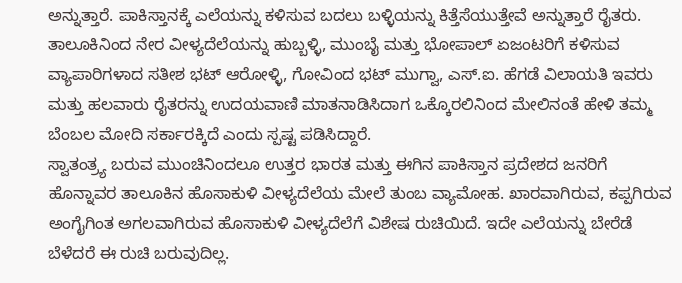ಅನ್ನುತ್ತಾರೆ. ಪಾಕಿಸ್ತಾನಕ್ಕೆ ಎಲೆಯನ್ನು ಕಳಿಸುವ ಬದಲು ಬಳ್ಳಿಯನ್ನು ಕಿತ್ತೆಸೆಯುತ್ತೇವೆ ಅನ್ನುತ್ತಾರೆ ರೈತರು.
ತಾಲೂಕಿನಿಂದ ನೇರ ವೀಳ್ಯದೆಲೆಯನ್ನು ಹುಬ್ಬಳ್ಳಿ, ಮುಂಬೈ ಮತ್ತು ಭೋಪಾಲ್ ಏಜಂಟರಿಗೆ ಕಳಿಸುವ ವ್ಯಾಪಾರಿಗಳಾದ ಸತೀಶ ಭಟ್ ಆರೋಳ್ಳಿ, ಗೋವಿಂದ ಭಟ್ ಮುಗ್ವಾ, ಎಸ್.ಐ. ಹೆಗಡೆ ವಿಲಾಯತಿ ಇವರು ಮತ್ತು ಹಲವಾರು ರೈತರನ್ನು ಉದಯವಾಣಿ ಮಾತನಾಡಿಸಿದಾಗ ಒಕ್ಕೊರಲಿನಿಂದ ಮೇಲಿನಂತೆ ಹೇಳಿ ತಮ್ಮ ಬೆಂಬಲ ಮೋದಿ ಸರ್ಕಾರಕ್ಕಿದೆ ಎಂದು ಸ್ಪಷ್ಟ ಪಡಿಸಿದ್ದಾರೆ.
ಸ್ವಾತಂತ್ರ್ಯ ಬರುವ ಮುಂಚಿನಿಂದಲೂ ಉತ್ತರ ಭಾರತ ಮತ್ತು ಈಗಿನ ಪಾಕಿಸ್ತಾನ ಪ್ರದೇಶದ ಜನರಿಗೆ ಹೊನ್ನಾವರ ತಾಲೂಕಿನ ಹೊಸಾಕುಳಿ ವೀಳ್ಯದೆಲೆಯ ಮೇಲೆ ತುಂಬ ವ್ಯಾಮೋಹ. ಖಾರವಾಗಿರುವ, ಕಪ್ಪಗಿರುವ ಅಂಗೈಗಿಂತ ಅಗಲವಾಗಿರುವ ಹೊಸಾಕುಳಿ ವೀಳ್ಯದೆಲೆಗೆ ವಿಶೇಷ ರುಚಿಯಿದೆ. ಇದೇ ಎಲೆಯನ್ನು ಬೇರೆಡೆ ಬೆಳೆದರೆ ಈ ರುಚಿ ಬರುವುದಿಲ್ಲ.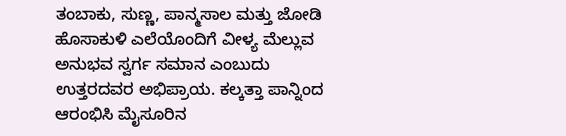ತಂಬಾಕು, ಸುಣ್ಣ, ಪಾನ್ಮಸಾಲ ಮತ್ತು ಜೋಡಿ ಹೊಸಾಕುಳಿ ಎಲೆಯೊಂದಿಗೆ ವೀಳ್ಯ ಮೆಲ್ಲುವ ಅನುಭವ ಸ್ವರ್ಗ ಸಮಾನ ಎಂಬುದು ಉತ್ತರದವರ ಅಭಿಪ್ರಾಯ. ಕಲ್ಕತ್ತಾ ಪಾನ್ನಿಂದ ಆರಂಭಿಸಿ ಮೈಸೂರಿನ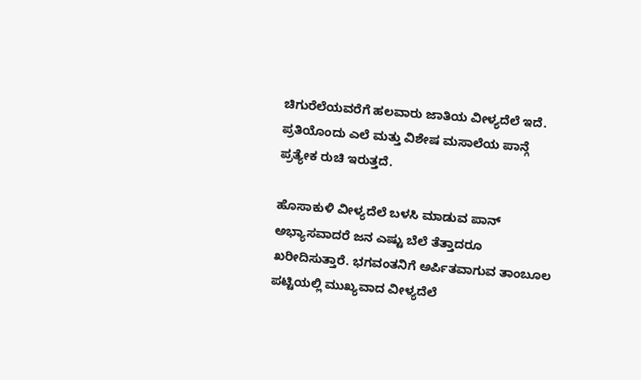ಚಿಗುರೆಲೆಯವರೆಗೆ ಹಲವಾರು ಜಾತಿಯ ವೀಳ್ಯದೆಲೆ ಇದೆ. ಪ್ರತಿಯೊಂದು ಎಲೆ ಮತ್ತು ವಿಶೇಷ ಮಸಾಲೆಯ ಪಾನ್ಗೆ ಪ್ರತ್ಯೇಕ ರುಚಿ ಇರುತ್ತದೆ.

ಹೊಸಾಕುಳಿ ವೀಳ್ಯದೆಲೆ ಬಳಸಿ ಮಾಡುವ ಪಾನ್ ಅಭ್ಯಾಸವಾದರೆ ಜನ ಎಷ್ಟು ಬೆಲೆ ತೆತ್ತಾದರೂ ಖರೀದಿಸುತ್ತಾರೆ. ಭಗವಂತನಿಗೆ ಅರ್ಪಿತವಾಗುವ ತಾಂಬೂಲ ಪಟ್ಟಿಯಲ್ಲಿ ಮುಖ್ಯವಾದ ವೀಳ್ಯದೆಲೆ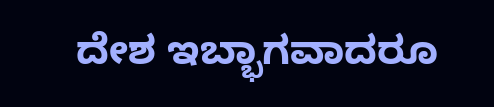ದೇಶ ಇಬ್ಭಾಗವಾದರೂ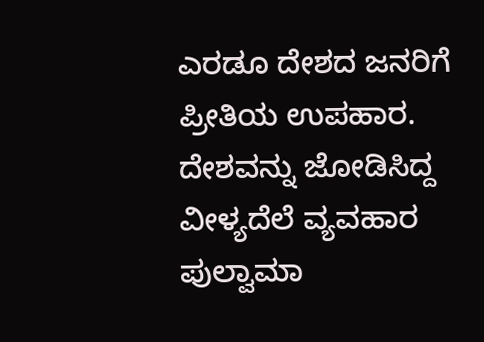ಎರಡೂ ದೇಶದ ಜನರಿಗೆ ಪ್ರೀತಿಯ ಉಪಹಾರ. ದೇಶವನ್ನು ಜೋಡಿಸಿದ್ದ ವೀಳ್ಯದೆಲೆ ವ್ಯವಹಾರ ಪುಲ್ವಾಮಾ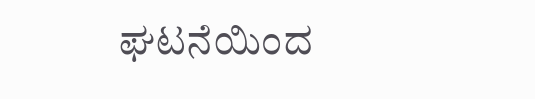ಘಟನೆಯಿಂದ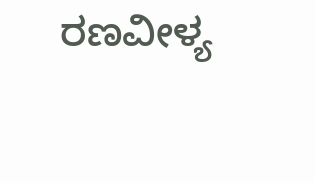ರಣವೀಳ್ಯ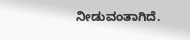ನೀಡುವಂತಾಗಿದೆ.